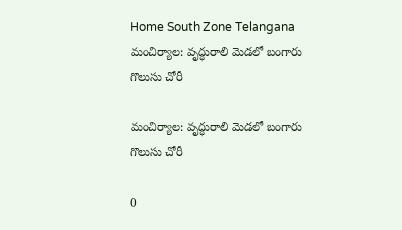Home South Zone Telangana మంచిర్యాల: వృద్ధురాలి మెడలో బంగారు గొలుసు చోరీ

మంచిర్యాల: వృద్ధురాలి మెడలో బంగారు గొలుసు చోరీ

0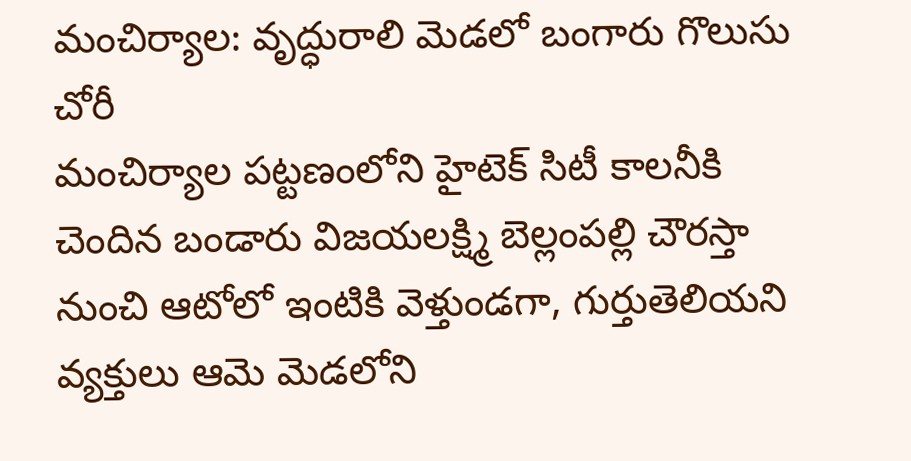మంచిర్యాల: వృద్ధురాలి మెడలో బంగారు గొలుసు చోరీ
మంచిర్యాల పట్టణంలోని హైటెక్ సిటీ కాలనీకి చెందిన బండారు విజయలక్ష్మి బెల్లంపల్లి చౌరస్తా నుంచి ఆటోలో ఇంటికి వెళ్తుండగా, గుర్తుతెలియని వ్యక్తులు ఆమె మెడలోని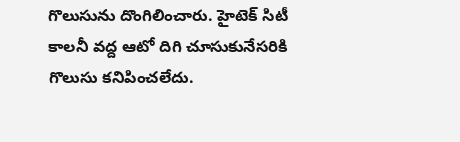గొలుసును దొంగిలించారు. హైటెక్ సిటీ కాలనీ వద్ద ఆటో దిగి చూసుకునేసరికి గొలుసు కనిపించలేదు.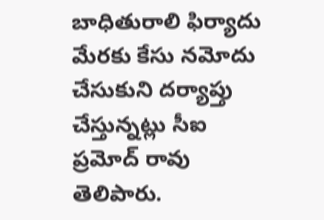బాధితురాలి ఫిర్యాదు మేరకు కేసు నమోదు చేసుకుని దర్యాప్తు చేస్తున్నట్లు సీఐ ప్రమోద్ రావు తెలిపారు.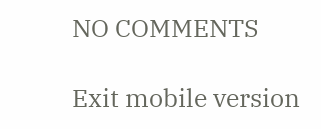NO COMMENTS

Exit mobile version